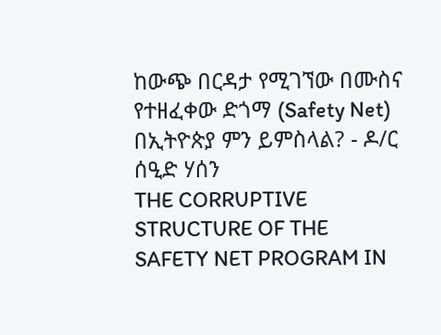ከውጭ በርዳታ የሚገኘው በሙስና የተዘፈቀው ድጎማ (Safety Net) በኢትዮጵያ ምን ይምስላል? - ዶ/ር ሰዒድ ሃሰን
THE CORRUPTIVE STRUCTURE OF THE SAFETY NET PROGRAM IN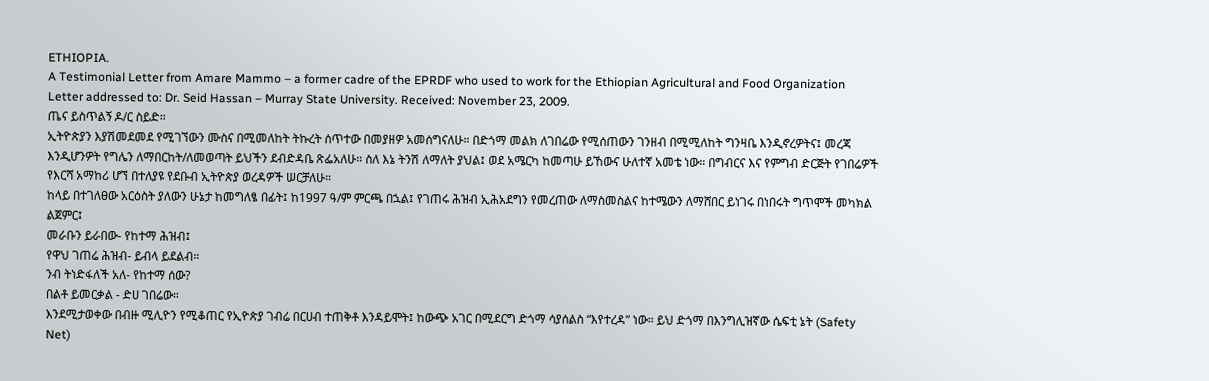ETHIOPIA.
A Testimonial Letter from Amare Mammo – a former cadre of the EPRDF who used to work for the Ethiopian Agricultural and Food Organization
Letter addressed to: Dr. Seid Hassan – Murray State University. Received: November 23, 2009.
ጤና ይስጥልኝ ዶ/ር ስይድ።
ኢትዮጵያን እያሽመደመደ የሚገኘውን ሙስና በሚመለከት ትኩረት ሰጥተው በመያዘዎ አመሰግናለሁ። በድጎማ መልክ ለገበሬው የሚሰጠውን ገንዘብ በሚሚለከት ግንዛቤ እንዲኖረዎትና፤ መረጃ እንዲሆንዎት የግሌን ለማበርከት/ለመወጣት ይህችን ደብድዳቤ ጽፌአለሁ። ስለ እኔ ትንሽ ለማለት ያህል፤ ወደ አሜርካ ከመጣሁ ይኸውና ሁለተኛ አመቴ ነው። በግብርና እና የምግብ ድርጅት የገበሬዎች የእርሻ አማከሪ ሆኘ በተለያዩ የደቡብ ኢትዮጵያ ወረዳዎች ሠርቻለሁ።
ከላይ በተገለፀው አርዕስት ያለውን ሁኔታ ከመግለፄ በፊት፤ ከ1997 ዓ/ም ምርጫ በኋል፤ የገጠሩ ሕዝብ ኢሕአደግን የመረጠው ለማስመስልና ከተሜውን ለማሸበር ይነገሩ በነበሩት ግጥሞች መካክል ልጀምር፤
መራቡን ይራበው- የከተማ ሕዝብ፤
የዋህ ገጠሬ ሕዝብ- ይብላ ይደልብ።
ንብ ትነድፋለች አለ- የከተማ ሰው?
በልቶ ይመርቃል - ድሀ ገበሬው።
እንደሚታወቀው በብዙ ሚሊዮን የሚቆጠር የኢዮጵያ ገብሬ በርሀብ ተጠቅቶ እንዳይሞት፤ ከውጭ አገር በሚደርግ ድጎማ ሳያሰልስ “እየተረዳ” ነው። ይህ ድጎማ በእንግሊዝኛው ሴፍቲ ኔት (Safety Net)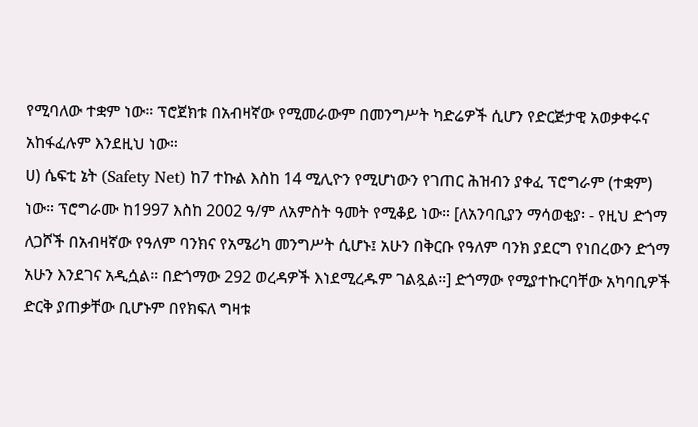የሚባለው ተቋም ነው። ፕሮጀክቱ በአብዛኛው የሚመራውም በመንግሥት ካድሬዎች ሲሆን የድርጅታዊ አወቃቀሩና አከፋፈሉም እንደዚህ ነው።
ሀ) ሴፍቲ ኔት (Safety Net) ከ7 ተኩል እስከ 14 ሚሊዮን የሚሆነውን የገጠር ሕዝብን ያቀፈ ፕሮግራም (ተቋም) ነው። ፕሮግራሙ ከ1997 እስከ 2002 ዓ/ም ለአምስት ዓመት የሚቆይ ነው። [ለአንባቢያን ማሳወቂያ፡ - የዚህ ድጎማ ለጋሾች በአብዛኛው የዓለም ባንክና የአሜሪካ መንግሥት ሲሆኑ፤ አሁን በቅርቡ የዓለም ባንክ ያደርግ የነበረውን ድጎማ አሁን እንደገና አዲሷል። በድጎማው 292 ወረዳዎች እነደሚረዱም ገልጿል።] ድጎማው የሚያተኩርባቸው አካባቢዎች ድርቅ ያጠቃቸው ቢሆኑም በየክፍለ ግዛቱ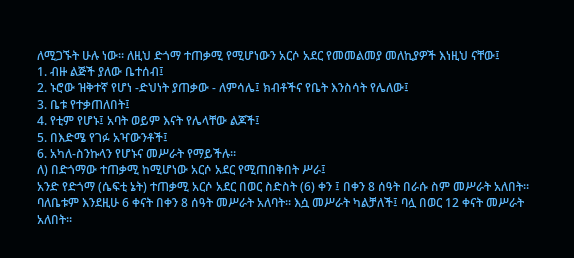ለሚጋኙት ሁሉ ነው። ለዚህ ድጎማ ተጠቃሚ የሚሆነውን አርሶ አደር የመመልመያ መለኪያዎች እነዚህ ናቸው፤
1. ብዙ ልጅች ያለው ቤተሰብ፤
2. ኑሮው ዝቅተኛ የሆነ -ድህነት ያጠቃው - ለምሳሌ፤ ክብቶችና የቤት እንስሳት የሌለው፤
3. ቤቱ የተቃጠለበት፤
4. የቲም የሆኑ፤ አባት ወይም እናት የሌላቸው ልጆች፤
5. በእድሜ የገፉ አዣውንቶች፤
6. አካለ-ስንኩላን የሆኑና መሥራት የማይችሉ።
ለ) በድጎማው ተጠቃሚ ከሚሆነው አርሶ አደር የሚጠበቅበት ሥራ፤
አንድ የድጎማ (ሴፍቲ ኔት) ተጠቃሚ አርሶ አደር በወር ስድስት (6) ቀን ፤ በቀን 8 ሰዓት በራሱ ስም መሥራት አለበት። ባለቤቱም እንደዚሁ 6 ቀናት በቀን 8 ሰዓት መሥራት አለባት። እሷ መሥራት ካልቻለች፤ ባሏ በወር 12 ቀናት መሥራት አለበት።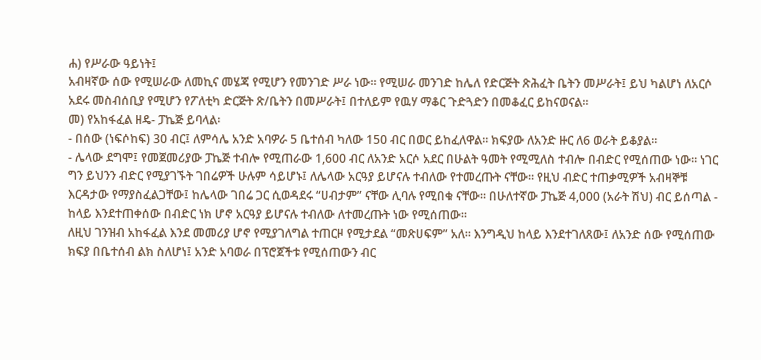ሐ) የሥራው ዓይነት፤
አብዛኛው ሰው የሚሠራው ለመኪና መሄጃ የሚሆን የመንገድ ሥራ ነው። የሚሠራ መንገድ ከሌለ የድርጅት ጽሕፈት ቤትን መሥራት፤ ይህ ካልሆነ ለአርሶ አደሩ መስብሰቢያ የሚሆን የፖለቲካ ድርጅት ጽ/ቤትን በመሥራት፤ በተለይም የዉሃ ማቆር ጉድጓድን በመቆፈር ይከናወናል።
መ) የአከፋፈል ዘዴ- ፓኬጅ ይባላል፡
- በሰው (ነፍሶከፍ) 30 ብር፤ ለምሳሌ አንድ አባዎራ 5 ቤተሰብ ካለው 150 ብር በወር ይከፈለዋል። ክፍያው ለአንድ ዙር ለ6 ወራት ይቆያል።
- ሌላው ደግሞ፤ የመጀመሪያው ፓኬጅ ተብሎ የሚጠራው 1,600 ብር ለአንድ አርሶ አደር በሁልት ዓመት የሚሚለስ ተብሎ በብድር የሚሰጠው ነው። ነገር ግን ይህንን ብድር የሚያገኙት ገበሬዎች ሁሉም ሳይሆኑ፤ ለሌላው አርዓያ ይሆናሉ ተብለው የተመረጡት ናቸው። የዚህ ብድር ተጠቃሚዎች አብዛኞቹ እርዳታው የማያስፈልጋቸው፤ ከሌላው ገበሬ ጋር ሲወዳደሩ “ሀብታም” ናቸው ሊባሉ የሚበቁ ናቸው። በሁለተኛው ፓኬጅ 4,000 (አራት ሽህ) ብር ይሰጣል - ከላይ እንደተጠቀሰው በብድር ነክ ሆኖ አርዓያ ይሆናሉ ተብለው ለተመረጡት ነው የሚሰጠው።
ለዚህ ገንዝብ አከፋፈል እንደ መመሪያ ሆኖ የሚያገለግል ተጠርዞ የሚታደል “መጽሀፍም” አለ። እንግዲህ ከላይ እንደተገለጸው፤ ለአንድ ሰው የሚሰጠው ክፍያ በቤተሰብ ልክ ስለሆነ፤ አንድ አባወራ በፕሮጀችቱ የሚሰጠውን ብር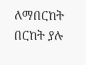ለማበርከት በርከት ያሉ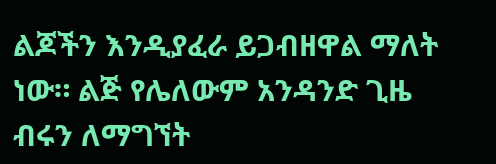ልጆችን እንዲያፈራ ይጋብዘዋል ማለት ነው። ልጅ የሌለውም አንዳንድ ጊዜ ብሩን ለማግኘት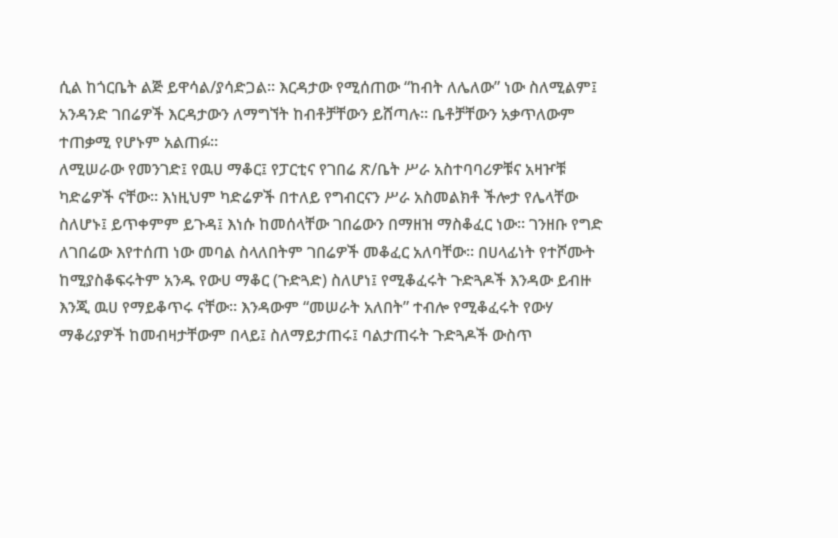ሲል ከጎርቤት ልጅ ይዋሳል/ያሳድጋል። እርዳታው የሚሰጠው “ከብት ለሌለው” ነው ስለሚልም፤ አንዳንድ ገበሬዎች እርዳታውን ለማግኘት ከብቶቻቸውን ይሸጣሉ። ቤቶቻቸውን አቃጥለውም ተጠቃሚ የሆኑም አልጠፉ።
ለሚሠራው የመንገድ፤ የዉሀ ማቆር፤ የፓርቲና የገበሬ ጽ/ቤት ሥራ አስተባባሪዎቹና አዛዦቹ ካድሬዎች ናቸው። እነዚህም ካድሬዎች በተለይ የግብርናን ሥራ አስመልክቶ ችሎታ የሌላቸው ስለሆኑ፤ ይጥቀምም ይጉዳ፤ እነሱ ከመሰላቸው ገበሬውን በማዘዝ ማስቆፈር ነው። ገንዘቡ የግድ ለገበሬው እየተሰጠ ነው መባል ስላለበትም ገበሬዎች መቆፈር አለባቸው። በሀላፊነት የተሾሙት ከሚያስቆፍሩትም አንዱ የውሀ ማቆር (ጉድጓድ) ስለሆነ፤ የሚቆፈሩት ጉድጓዶች እንዳው ይብዙ እንጂ ዉሀ የማይቆጥሩ ናቸው። እንዳውም “መሠራት አለበት” ተብሎ የሚቆፈሩት የውሃ ማቆሪያዎች ከመብዛታቸውም በላይ፤ ስለማይታጠሩ፤ ባልታጠሩት ጉድጓዶች ውስጥ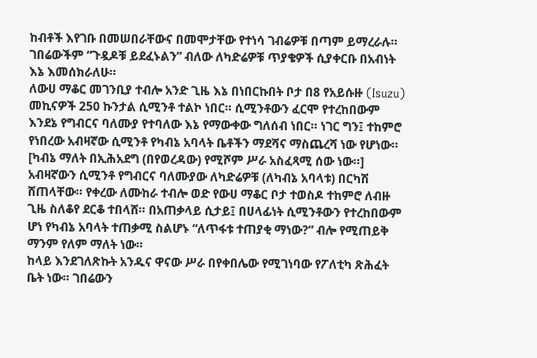ከብቶች እየገቡ በመሠበራቸውና በመሞታቸው የተነሳ ገብሬዎቹ በጣም ይማረራሉ። ገበሬውችም “ጉዷዶቹ ይደፈኑልን” ብለው ለካድሬዎቹ ጥያቄዎች ሲያቀርቡ በአብነት እኔ እመሰክራለሁ።
ለውሀ ማቆር መገንቢያ ተብሎ አንድ ጊዜ እኔ በነበርኩበት ቦታ በ8 የአይሱዙ (Isuzu) መኪናዎች 250 ኩንታል ሲሚንቶ ተልኮ ነበር። ሲሚንቶውን ፈርሞ የተረከበውም እንደኔ የግብርና ባለሙያ የተባለው እኔ የማውቀው ግለሰብ ነበር። ነገር ግን፤ ተከምሮ የነበረው አብዛኛው ሲሚንቶ የካብኔ አባላት ቤቶችን ማደሻና ማስጨረሻ ነው የሆነው። [ካብኔ ማለት በኢሕአደግ (በየወረዳው) የሚሾም ሥራ አስፈጻሚ ሰው ነው።] አብዛኛውን ሲሚንቶ የግብርና ባለሙያው ለካድሬዎቹ (ለካብኔ አባላቱ) በርካሽ ሸጠላቸው። የቀረው ለሙከራ ተብሎ ወድ የውሀ ማቆር ቦታ ተወስዶ ተከምሮ ለብዙ ጊዜ ስለቆየ ደርቆ ተበላሸ። በአጠቃላይ ሲታይ፤ በሀላፊነት ሲሚንቶውን የተረከበውም ሆነ የካብኔ አባላት ተጠቃሚ ስልሆኑ “ለጥፋቱ ተጠያቂ ማነው?” ብሎ የሚጠይቅ ማንም የለም ማለት ነው።
ከላይ እንደገለጽኩት አንዱና ዋናው ሥራ በየቀበሌው የሚገነባው የፖለቲካ ጽሕፈት ቤት ነው። ገበሬውን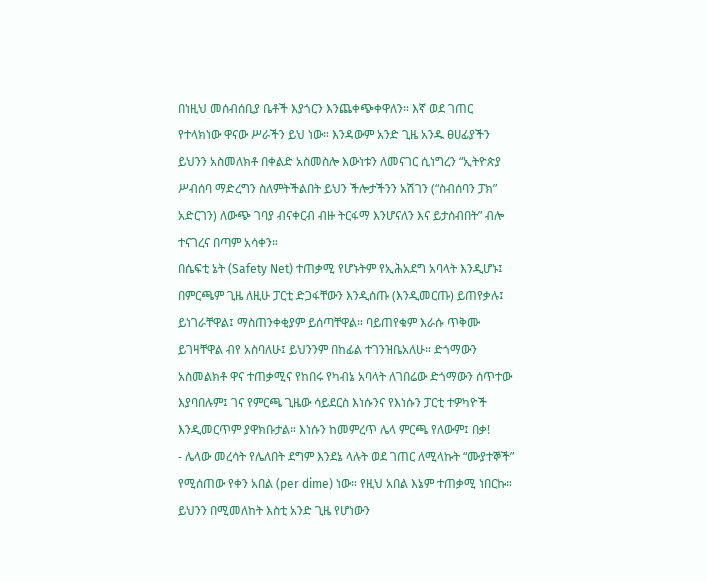በነዚህ መሰብሰቢያ ቤቶች እያጎርን እንጨቀጭቀዋለን። እኛ ወደ ገጠር የተላክነው ዋናው ሥራችን ይህ ነው። እንዳውም አንድ ጊዜ አንዱ ፀሀፊያችን ይህንን አስመለክቶ በቀልድ አስመስሎ እውነቱን ለመናገር ሲነግረን “ኢትዮጵያ ሥብሰባ ማድረግን ስለምትችልበት ይህን ችሎታችንን አሽገን (“ስብሰባን ፓክ” አድርገን) ለውጭ ገባያ ብናቀርብ ብዙ ትርፋማ እንሆናለን እና ይታሰብበት” ብሎ ተናገረና በጣም አሳቀን።
በሴፍቲ ኔት (Safety Net) ተጠቃሚ የሆኑትም የኢሕአደግ አባላት እንዲሆኑ፤ በምርጫም ጊዜ ለዚሁ ፓርቲ ድጋፋቸውን እንዲሰጡ (እንዲመርጡ) ይጠየቃሉ፤ ይነገራቸዋል፤ ማስጠንቀቂያም ይሰጣቸዋል። ባይጠየቁም እራሱ ጥቅሙ ይገዛቸዋል ብየ አስባለሁ፤ ይህንንም በከፊል ተገንዝቤአለሁ። ድጎማውን አስመልክቶ ዋና ተጠቃሚና የከበሩ የካብኔ አባላት ለገበሬው ድጎማውን ሰጥተው እያባበሉም፤ ገና የምርጫ ጊዜው ሳይደርስ እነሱንና የእነሱን ፓርቲ ተዎካዮች እንዲመርጥም ያዋክቡታል። እነሱን ከመምረጥ ሌላ ምርጫ የለውም፤ በቃ!
- ሌላው መረሳት የሌለበት ደግም እንደኔ ላሉት ወደ ገጠር ለሚላኩት “ሙያተኞች” የሚሰጠው የቀን አበል (per dime) ነው። የዚህ አበል እኔም ተጠቃሚ ነበርኩ። ይህንን በሚመለከት እስቲ አንድ ጊዜ የሆነውን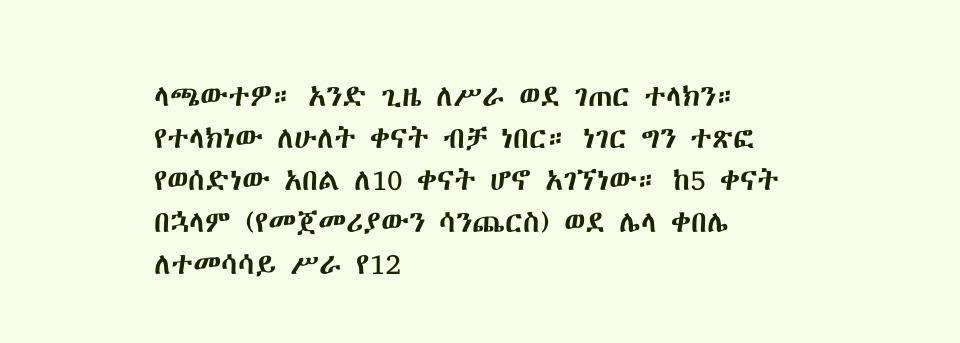ላጫውተዎ። አንድ ጊዜ ለሥራ ወደ ገጠር ተላክን። የተላክነው ለሁለት ቀናት ብቻ ነበር። ነገር ግን ተጽፎ የወሰድነው አበል ለ10 ቀናት ሆኖ አገኘነው። ከ5 ቀናት በኋላም (የመጀመሪያውን ሳንጨርስ) ወደ ሌላ ቀበሌ ለተመሳሳይ ሥራ የ12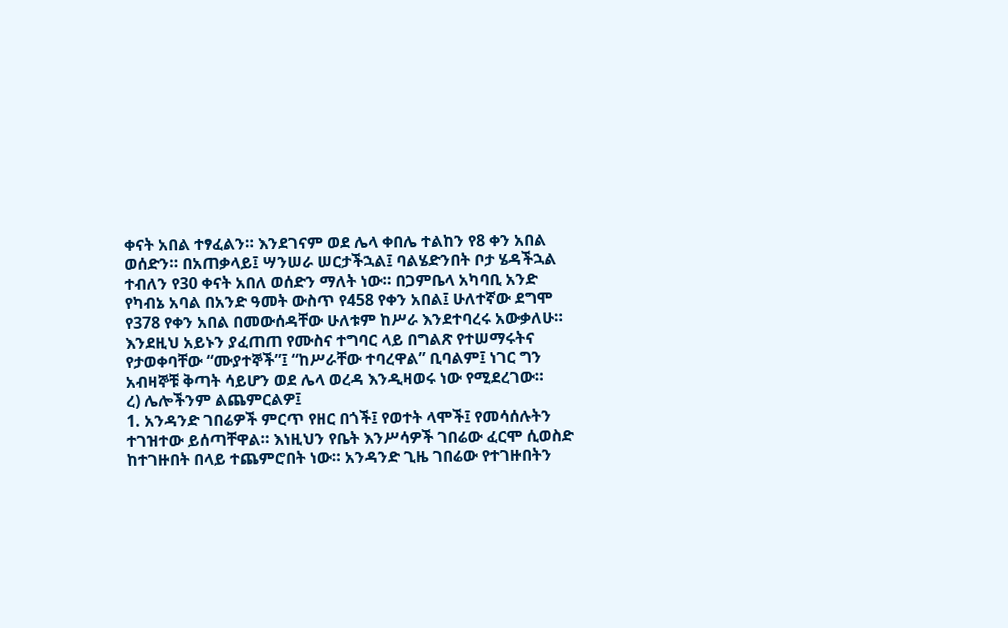ቀናት አበል ተፃፈልን። እንደገናም ወደ ሌላ ቀበሌ ተልከን የ8 ቀን አበል ወሰድን። በአጠቃላይ፤ ሣንሠራ ሠርታችኋል፤ ባልሄድንበት ቦታ ሄዳችኋል ተብለን የ30 ቀናት አበለ ወሰድን ማለት ነው። በጋምቤላ አካባቢ አንድ የካብኔ አባል በአንድ ዓመት ውስጥ የ458 የቀን አበል፤ ሁለተኛው ደግሞ የ378 የቀን አበል በመውሰዳቸው ሁለቱም ከሥራ እንደተባረሩ አውቃለሁ። እንደዚህ አይኑን ያፈጠጠ የሙስና ተግባር ላይ በግልጽ የተሠማሩትና የታወቀባቸው “ሙያተኞች”፤ “ከሥራቸው ተባረዋል” ቢባልም፤ ነገር ግን አብዛኞቹ ቅጣት ሳይሆን ወደ ሌላ ወረዳ እንዲዛወሩ ነው የሚደረገው።
ረ) ሌሎችንም ልጨምርልዎ፤
1. አንዳንድ ገበሬዎች ምርጥ የዘር በጎች፤ የወተት ላሞች፤ የመሳሰሉትን ተገዝተው ይሰጣቸዋል። እነዚህን የቤት እንሥሳዎች ገበሬው ፈርሞ ሲወስድ ከተገዙበት በላይ ተጨምሮበት ነው። አንዳንድ ጊዜ ገበሬው የተገዙበትን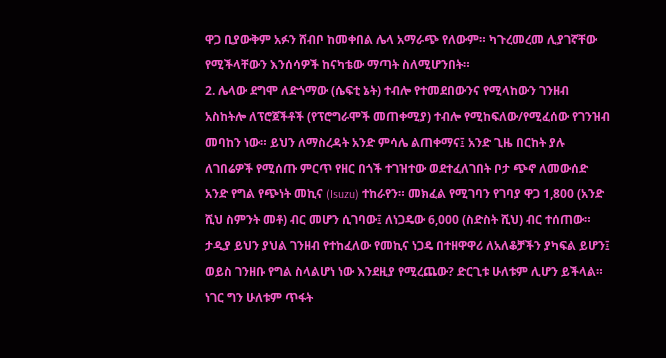ዋጋ ቢያውቅም አፉን ሸብቦ ከመቀበል ሌላ አማራጭ የለውም። ካጉረመረመ ሊያገኛቸው የሚችላቸውን እንሰሳዎች ከናካቴው ማጣት ስለሚሆንበት።
2. ሌላው ደግሞ ለድጎማው (ሴፍቲ ኔት) ተብሎ የተመደበውንና የሚላከውን ገንዘብ አስከትሎ ለፕሮጀችቶች (የፕሮግራሞች መጠቀሚያ) ተብሎ የሚከፍለው/የሚፈሰው የገንዝብ መባከን ነው። ይህን ለማስረዳት አንድ ምሳሌ ልጠቀማና፤ አንድ ጊዜ በርከት ያሉ ለገበሬዎች የሚሰጡ ምርጥ የዘር በጎች ተገዝተው ወደተፈለገበት ቦታ ጭኖ ለመውሰድ አንድ የግል የጭነት መኪና (Isuzu) ተከራየን። መክፈል የሚገባን የገባያ ዋጋ 1,800 (አንድ ሺህ ስምንት መቶ) ብር መሆን ሲገባው፤ ለነጋዴው 6,000 (ስድስት ሺህ) ብር ተሰጠው። ታዲያ ይህን ያህል ገንዘብ የተከፈለው የመኪና ነጋዴ በተዘዋዋሪ ለአለቆቻችን ያካፍል ይሆን፤ ወይስ ገንዘቡ የግል ስላልሆነ ነው እንደዚያ የሚረጨው? ድርጊቱ ሁለቱም ሊሆን ይችላል። ነገር ግን ሁለቱም ጥፋት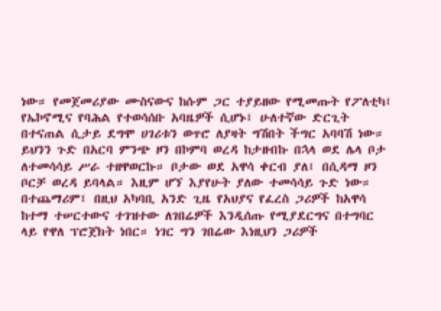ነው። የመጀመሪያው ሙስናውና ከሱም ጋር ተያይዘው የሚመጡት የፖለቲካ፤ የኤኮኖሚና የባሕል የተወሳሰቡ አባዜዎች ሲሆኑ፤ ሁለተኛው ድርጊት በተናጠል ሲታይ ደግሞ ሀገሪቱን ወጥሮ ለያዛት ግሽበት ችግር አባባሽ ነው። ይህንን ጉድ በአርባ ምንጭ ዞን በኮምባ ወረዳ ከታዘብኩ በኋላ ወደ ሌላ ቦታ ለተመሳሳይ ሥራ ተዘዋወርኩ። ቦታው ወደ አዋሳ ቀርብ ያለ፤ በሲዳማ ዞን ቦርቻ ወረዳ ይባላል። እዚም ሆኘ እያየሁት ያለው ተመሳሳይ ጉድ ነው። በተጨማሪም፤ በዚህ አካባቢ አንድ ጊዜ የአህያና የፈረስ ጋሪዎች ከአዋሳ ከተማ ተሠርተውና ተገዝተው ለገበሬዎች እንዲሰጡ የሚያደርግና በተግባር ላይ የዋለ ፕሮጀክት ነበር። ነገር ግን ገበሬው እነዚህን ጋሪዎች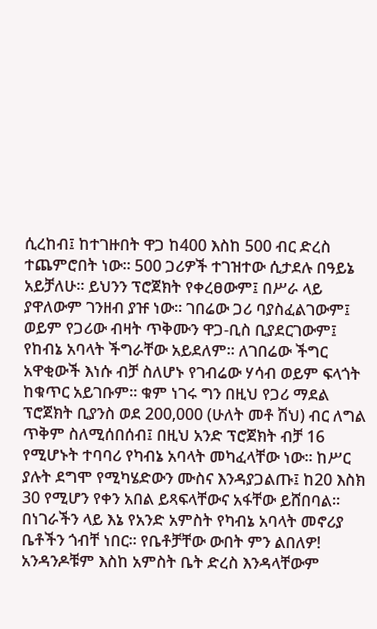ሲረከብ፤ ከተገዙበት ዋጋ ከ400 እስከ 500 ብር ድረስ ተጨምሮበት ነው። 500 ጋሪዎች ተገዝተው ሲታደሉ በዓይኔ አይቻለሁ። ይህንን ፕሮጀክት የቀረፀውም፤ በሥራ ላይ ያዋለውም ገንዘብ ያዡ ነው። ገበሬው ጋሪ ባያስፈልገውም፤ ወይም የጋሪው ብዛት ጥቅሙን ዋጋ-ቢስ ቢያደርገውም፤ የከብኔ አባላት ችግራቸው አይደለም። ለገበሬው ችግር አዋቂውች እነሱ ብቻ ስለሆኑ የገብሬው ሃሳብ ወይም ፍላጎት ከቁጥር አይገቡም። ቁም ነገሩ ግን በዚህ የጋሪ ማደል ፕሮጀክት ቢያንስ ወደ 200,000 (ሁለት መቶ ሽህ) ብር ለግል ጥቅም ስለሚሰበሰብ፤ በዚህ አንድ ፕሮጀክት ብቻ 16 የሚሆኑት ተባባሪ የካብኔ አባላት መካፈላቸው ነው። ከሥር ያሉት ደግሞ የሚካሄድውን ሙስና እንዳያጋልጡ፤ ከ20 እስክ 30 የሚሆን የቀን አበል ይጻፍላቸውና አፋቸው ይሸበባል። በነገራችን ላይ እኔ የአንድ አምስት የካብኔ አባላት መኖሪያ ቤቶችን ጎብቸ ነበር። የቤቶቻቸው ውበት ምን ልበለዎ! አንዳንዶቹም እስከ አምስት ቤት ድረስ እንዳላቸውም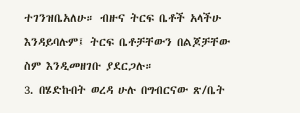ተገንዝቤአለሁ። ብዙና ትርፍ ቤቶች አላችሁ እንዳይባሉም፤ ትርፍ ቤቶቻቸውን በልጆቻቸው ስም እንዲመዘገቡ ያደርጋሉ።
3. በሄድኩበት ወረዳ ሁሉ በግብርናው ጽ/ቤት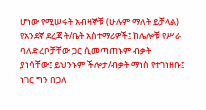ሆነው የሚሠሩት አብዛኞቹ (ሁሉም ማለት ይቻላል) የአንደኛ ደረጃ ት/ቤት አስተማሪዎች፤ ከሌሎቹ የሥራ ባለድረቦቻቸው ጋር ሲመጣጠኑም ብቃት ያነሳቸው፤ ይህንኑም ችሎታ/ብቃት ማነስ የተገነዘቡ፤ ነገር ግን በጋለ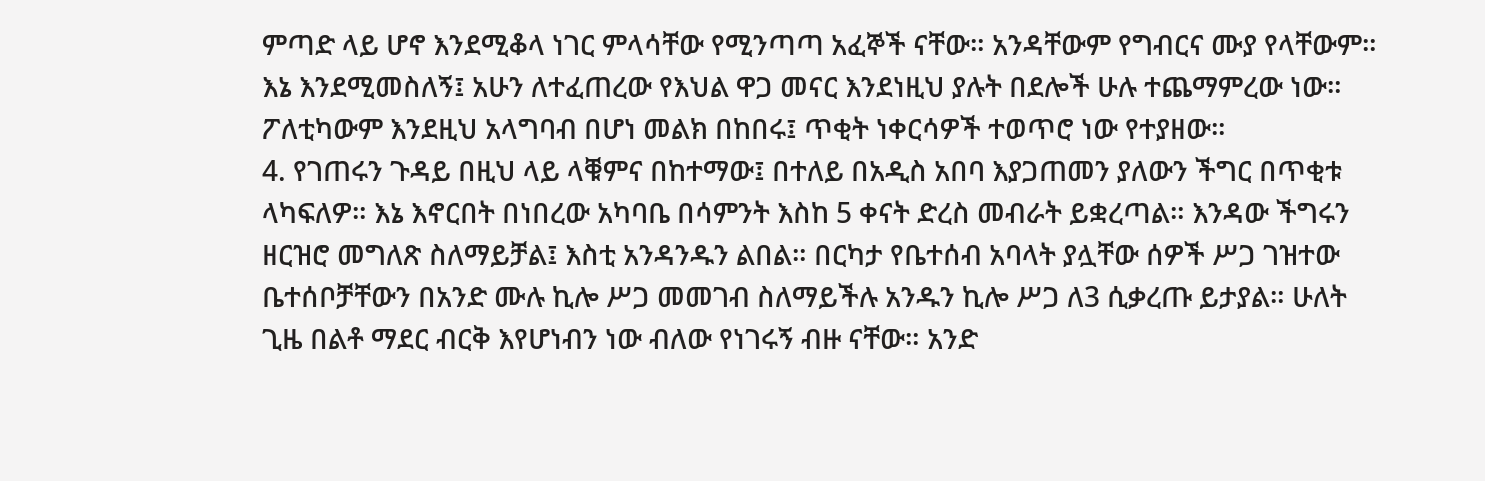ምጣድ ላይ ሆኖ እንደሚቆላ ነገር ምላሳቸው የሚንጣጣ አፈኞች ናቸው። አንዳቸውም የግብርና ሙያ የላቸውም። እኔ እንደሚመስለኝ፤ አሁን ለተፈጠረው የእህል ዋጋ መናር እንደነዚህ ያሉት በደሎች ሁሉ ተጨማምረው ነው። ፖለቲካውም እንደዚህ አላግባብ በሆነ መልክ በከበሩ፤ ጥቂት ነቀርሳዎች ተወጥሮ ነው የተያዘው።
4. የገጠሩን ጉዳይ በዚህ ላይ ላቑምና በከተማው፤ በተለይ በአዲስ አበባ እያጋጠመን ያለውን ችግር በጥቂቱ ላካፍለዎ። እኔ እኖርበት በነበረው አካባቤ በሳምንት እስከ 5 ቀናት ድረስ መብራት ይቋረጣል። እንዳው ችግሩን ዘርዝሮ መግለጽ ስለማይቻል፤ እስቲ አንዳንዱን ልበል። በርካታ የቤተሰብ አባላት ያሏቸው ሰዎች ሥጋ ገዝተው ቤተሰቦቻቸውን በአንድ ሙሉ ኪሎ ሥጋ መመገብ ስለማይችሉ አንዱን ኪሎ ሥጋ ለ3 ሲቃረጡ ይታያል። ሁለት ጊዜ በልቶ ማደር ብርቅ እየሆነብን ነው ብለው የነገሩኝ ብዙ ናቸው። አንድ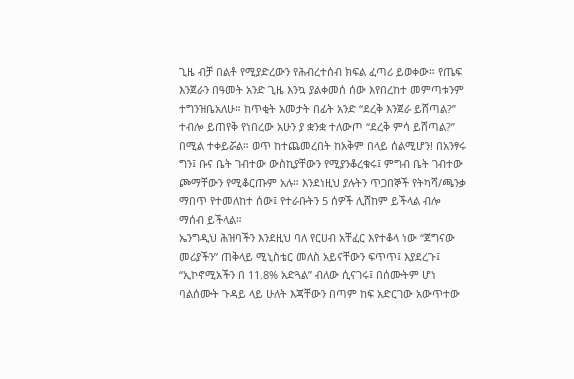ጊዜ ብቻ በልቶ የሚያድረውን የሕብረተሰብ ክፍል ፈጣሪ ይወቀው። የጤፍ እንጀራን በዓመት አንድ ጊዜ እንኳ ያልቀመሰ ሰው እየበረከተ መምጣቱንም ተግንዝቤአለሁ። ከጥቂት አመታት በፊት አንድ “ደረቅ እንጀራ ይሸጣል?” ተብሎ ይጠየቅ የነበረው አሁን ያ ቋንቋ ተለውጦ “ደረቅ ምሳ ይሸጣል?” በሚል ተቀይሯል። ወጥ ከተጨመረበት ከአቅም በላይ ሰልሚሆን! በአንፃሩ ግን፤ ቡና ቤት ገብተው ውስኪያቸውን የሚያንቆረቁሩ፤ ምግብ ቤት ገብተው ጮማቸውን የሚቆርጡም አሉ። እንደነዚህ ያሉትን ጥጋበኞች የትካሻ/ጫንቃ ማበጥ የተመለከተ ሰው፤ የተራቡትን 5 ሰዎች ሊሸከም ይችላል ብሎ ማሰብ ይችላል።
ኤንግዲህ ሕዝባችን እንደዚህ ባለ የርሀብ አቸፈር እየተቆላ ነው “ጀግናው መሪያችን” ጠቅላይ ሚኒስቴር መለስ አይናቸውን ፍጥጥ፤ እያደረጉ፤ “ኢኮኖሚአችን በ 11.8% አድጓል” ብለው ሲናገሩ፤ በሰሙትም ሆነ ባልሰሙት ጉዳይ ላይ ሁለት እጃቸውን በጣም ከፍ አድርገው አውጥተው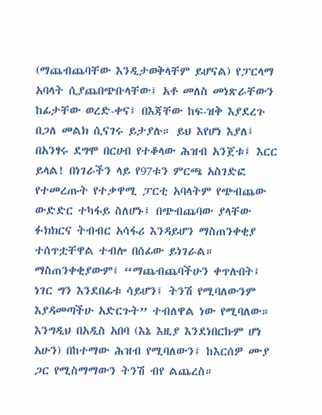(ማጨብጨባቸው እንዲታወቅላቸም ይሆናል) የፓርላማ አባላት ሲያጨበጭቡላቸው፤ አቶ መለስ መነጽራቸውን ከፊታቸው ወረድ-ቀና፤ በእጃቸው ከፍ-ዝቅ እያደረጉ በጋለ መልክ ሲናገሩ ይታያሉ። ይህ እየሆነ እያለ፤ በአንፃሩ ደግሞ በርሀብ የተቆላው ሕዝብ አንጀቱ፤ እርር ይላል! በነገራችን ላይ የ97ቱን ምርጫ አስገድፎ የተመረጡት የተቃዋሚ ፓርቲ አባላትም የጭብጨው ውድድር ተካፋይ ስለሆኑ፤ በጭብጨባው ያላቸው ፉክክርና ትብብር አሳፋሪ እንዳይሆን ማስጠንቀቂያ ተሰጥቷቸዋል ተብሎ በሰፊው ይነገራል። ማስጠንቀቂያውም፤ “ማጨብጨባችሁን ቀጥሉበት፤ ነገር ግን እንደበፊቱ ሳይሆን፤ ትንሽ የሚባለውንም እያዳመጣችሁ አድርጉት” ተብለዋል ነው የሚባለው።
እንግዲህ በአዲስ አበባ (እኔ እዚያ እንደነበርኩም ሆነ አሁን) በከተማው ሕዝብ የሚባለውን፤ ከእርሰዎ ሙያ ጋር የሚስማማውን ትንሽ ብየ ልጨረስ።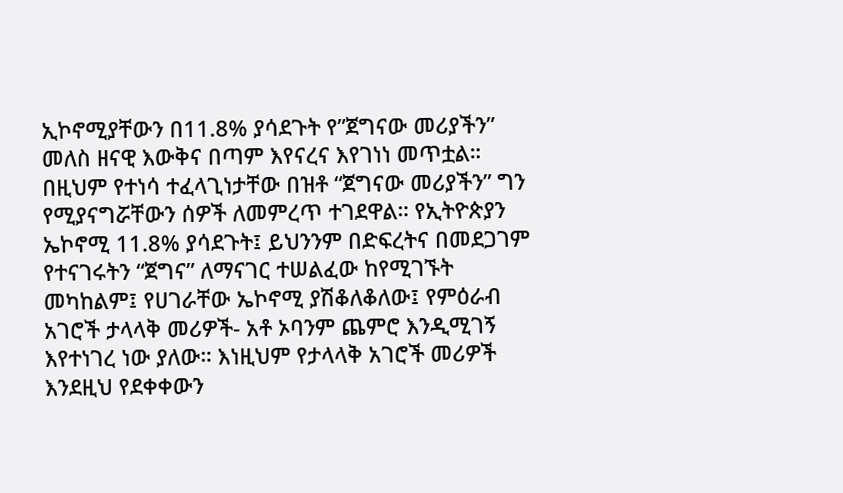ኢኮኖሚያቸውን በ11.8% ያሳደጉት የ”ጀግናው መሪያችን” መለስ ዘናዊ እውቅና በጣም እየናረና እየገነነ መጥቷል። በዚህም የተነሳ ተፈላጊነታቸው በዝቶ “ጀግናው መሪያችን” ግን የሚያናግሯቸውን ሰዎች ለመምረጥ ተገደዋል። የኢትዮጵያን ኤኮኖሚ 11.8% ያሳደጉት፤ ይህንንም በድፍረትና በመደጋገም የተናገሩትን “ጀግና” ለማናገር ተሠልፈው ከየሚገኙት መካከልም፤ የሀገራቸው ኤኮኖሚ ያሽቆለቆለው፤ የምዕራብ አገሮች ታላላቅ መሪዎች- አቶ ኦባንም ጨምሮ እንዲሚገኝ እየተነገረ ነው ያለው። እነዚህም የታላላቅ አገሮች መሪዎች እንደዚህ የደቀቀውን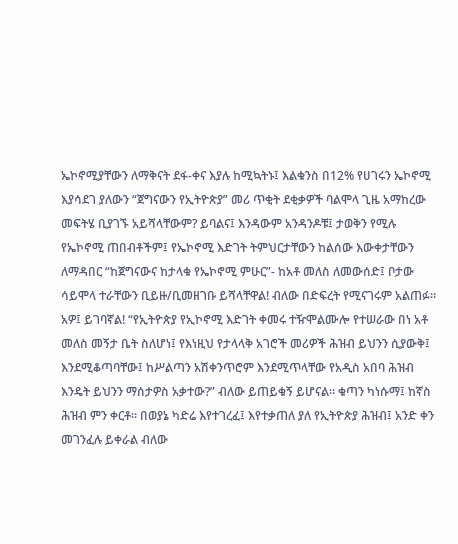ኤኮኖሚያቸውን ለማቅናት ደፋ-ቀና እያሉ ከሚኳትኑ፤ እልቁንስ በ12% የሀገሩን ኤኮኖሚ እያሳደገ ያለውን “ጀግናውን የኢትዮጵያ” መሪ ጥቂት ደቂቃዎች ባልሞላ ጊዜ አማከረው መፍትሄ ቢያገኙ አይሻላቸውም? ይባልና፤ እንዳውም አንዳንዶቹ፤ ታወቅን የሚሉ የኤኮኖሚ ጠበብቶችም፤ የኤኮኖሚ እድገት ትምህርታቸውን ከልሰው እውቀታቸውን ለማዳበር “ከጀግናውና ከታላቁ የኤኮኖሚ ምሁር”- ከአቶ መለስ ለመውሰድ፤ ቦታው ሳይሞላ ተራቸውን ቢይዙ/ቢመዘገቡ ይሻላቸዋል! ብለው በድፍረት የሚናገሩም አልጠፉ።
አዎ፤ ይገባኛል! “የኢትዮጵያ የኢኮኖሚ እድገት ቀመሩ ተዥሞልሙሎ የተሠራው በነ አቶ መለስ መኝታ ቤት ስለሆነ፤ የእነዚህ የታላላቅ አገሮች መሪዎች ሕዝብ ይህንን ሲያውቅ፤ እንደሚቆጣባቸው፤ ከሥልጣን አሽቀንጥሮም እንደሚጥላቸው የአዲስ አበባ ሕዝብ እንዴት ይህንን ማሰታዎስ አቃተው?” ብለው ይጠይቁኝ ይሆናል። ቁጣን ካነሱማ፤ ከኛስ ሕዝብ ምን ቀርቶ። በወያኔ ካድሬ እየተገረፈ፤ እየተቃጠለ ያለ የኢትዮጵያ ሕዝብ፤ አንድ ቀን መገንፈሉ ይቀራል ብለው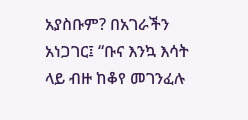አያስቡም? በአገራችን አነጋገር፤ “ቡና እንኳ እሳት ላይ ብዙ ከቆየ መገንፈሉ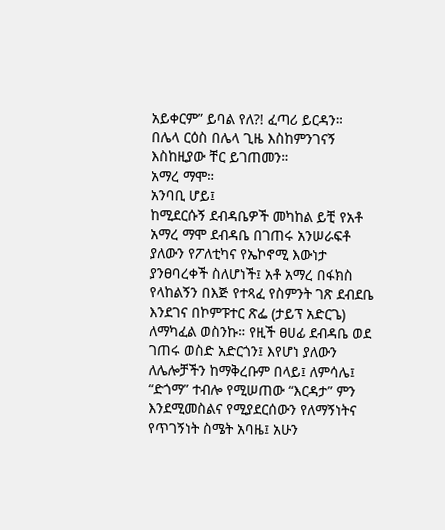አይቀርም” ይባል የለ?! ፈጣሪ ይርዳን።
በሌላ ርዕስ በሌላ ጊዜ እስከምንገናኝ እስከዚያው ቸር ይገጠመን።
አማረ ማሞ።
አንባቢ ሆይ፤
ከሚደርሱኝ ደብዳቤዎች መካከል ይቺ የአቶ አማረ ማሞ ደብዳቤ በገጠሩ አንሠራፍቶ ያለውን የፖለቲካና የኤኮኖሚ እውነታ ያንፀባረቀች ስለሆነች፤ አቶ አማረ በፋክስ የላከልኝን በእጅ የተጻፈ የስምንት ገጽ ደብደቤ እንደገና በኮምፑተር ጽፌ (ታይፕ አድርጌ) ለማካፈል ወስንኩ። የዚች ፀሀፊ ደብዳቤ ወደ ገጠሩ ወስድ አድርጎን፤ እየሆነ ያለውን ለሌሎቻችን ከማቅረቡም በላይ፤ ለምሳሌ፤ “ድጎማ” ተብሎ የሚሠጠው “እርዳታ” ምን እንደሚመስልና የሚያደርሰውን የለማኝነትና የጥገኝነት ስሜት አባዜ፤ አሁን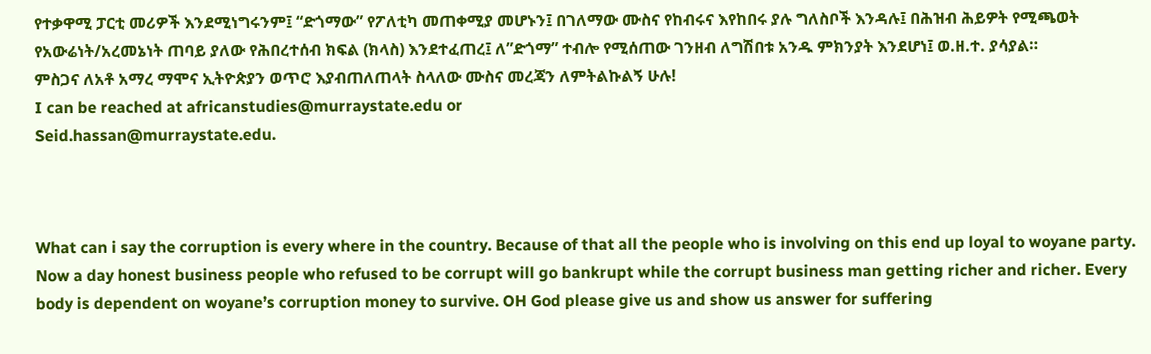የተቃዋሚ ፓርቲ መሪዎች እንደሚነግሩንም፤ “ድጎማው” የፖለቲካ መጠቀሚያ መሆኑን፤ በገለማው ሙስና የከብሩና እየከበሩ ያሉ ግለስቦች እንዳሉ፤ በሕዝብ ሕይዎት የሚጫወት የአውሬነት/አረመኔነት ጠባይ ያለው የሕበረተሰብ ክፍል (ክላስ) እንደተፈጠረ፤ ለ”ድጎማ” ተብሎ የሚሰጠው ገንዘብ ለግሽበቱ አንዱ ምክንያት እንደሆነ፤ ወ.ዘ.ተ. ያሳያል።
ምስጋና ለአቶ አማረ ማሞና ኢትዮጵያን ወጥሮ እያብጠለጠላት ስላለው ሙስና መረጃን ለምትልኩልኝ ሁሉ!
I can be reached at africanstudies@murraystate.edu or
Seid.hassan@murraystate.edu.



What can i say the corruption is every where in the country. Because of that all the people who is involving on this end up loyal to woyane party. Now a day honest business people who refused to be corrupt will go bankrupt while the corrupt business man getting richer and richer. Every body is dependent on woyane’s corruption money to survive. OH God please give us and show us answer for suffering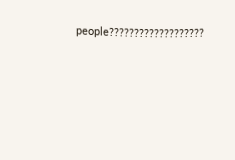people???????????????????